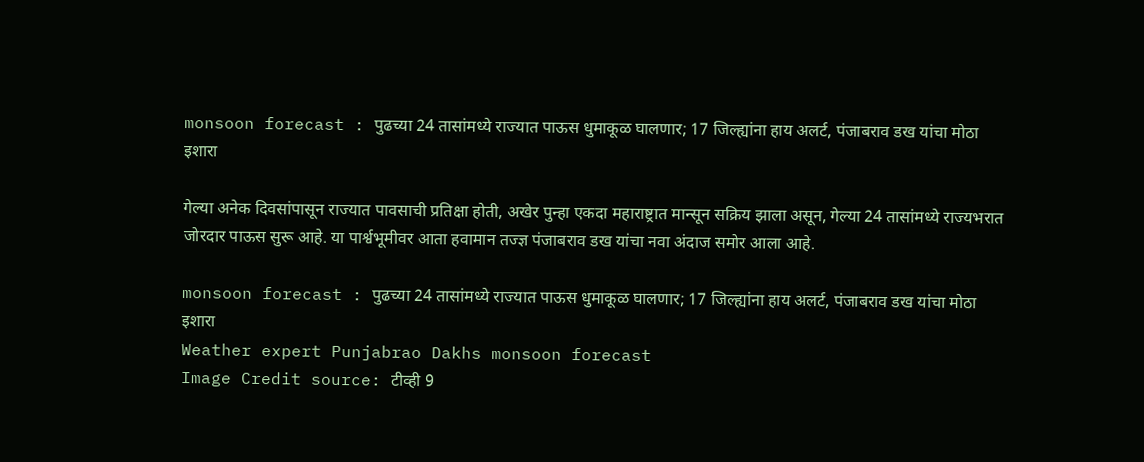monsoon forecast : पुढच्या 24 तासांमध्ये राज्यात पाऊस धुमाकूळ घालणार; 17 जिल्ह्यांना हाय अलर्ट, पंजाबराव डख यांचा मोठा इशारा

गेल्या अनेक दिवसांपासून राज्यात पावसाची प्रतिक्षा होती, अखेर पुन्हा एकदा महाराष्ट्रात मान्सून सक्रिय झाला असून, गेल्या 24 तासांमध्ये राज्यभरात जोरदार पाऊस सुरू आहे. या पार्श्वभूमीवर आता हवामान तज्ज्ञ पंजाबराव डख यांचा नवा अंदाज समोर आला आहे.

monsoon forecast : पुढच्या 24 तासांमध्ये राज्यात पाऊस धुमाकूळ घालणार; 17 जिल्ह्यांना हाय अलर्ट, पंजाबराव डख यांचा मोठा इशारा
Weather expert Punjabrao Dakhs monsoon forecast
Image Credit source: टीव्ही 9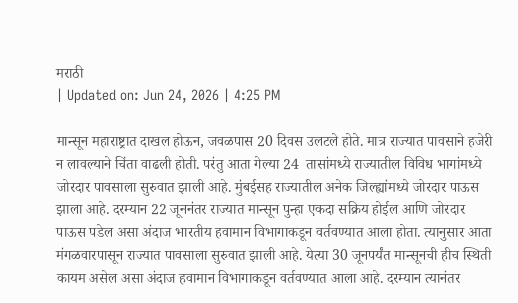मराठी
| Updated on: Jun 24, 2026 | 4:25 PM

मान्सून महाराष्ट्रात दाखल होऊन, जवळपास 20 दिवस उलटले होते. मात्र राज्यात पावसाने हजेरी न लावल्याने चिंता वाढली होती. परंतु आता गेल्या 24  तासांमध्ये राज्यातील विविध भागांमध्ये जोरदार पावसाला सुरुवात झाली आहे. मुंबईसह राज्यातील अनेक जिल्ह्यांमध्ये जोरदार पाऊस झाला आहे. दरम्यान 22 जूननंतर राज्यात मान्सून पुन्हा एकदा सक्रिय होईल आणि जोरदार पाऊस पडेल असा अंदाज भारतीय हवामान विभागाकडून वर्तवण्यात आला होता. त्यानुसार आता मंगळवारपासून राज्यात पावसाला सुरुवात झाली आहे. येत्या 30 जूनपर्यंत मान्सूनची हीच स्थिती कायम असेल असा अंदाज हवामान विभागाकडून वर्तवण्यात आला आहे. दरम्यान त्यानंतर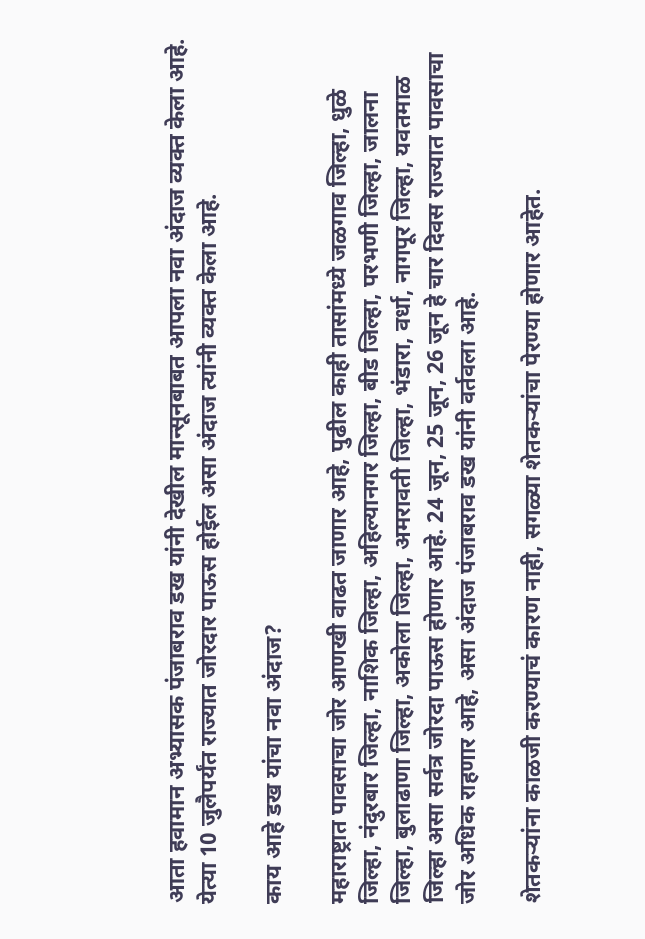आता हवामान अभ्यासक पंजाबराव डख यांनी देखील मान्सूनबाबत आपला नवा अंदाज व्यक्त केला आहे. येत्या 10 जुलैपर्यंत राज्यात जोरदार पाऊस होईल असा अंदाज त्यांनी व्यक्त केला आहे.

काय आहे डख यांचा नवा अंदाज?

महाराष्ट्रात पावसाचा जोर आणखी वाढत जाणार आहे, पुढील काही तासांमध्ये जळगाव जिल्हा, धुळे जिल्हा, नंदुरबार जिल्हा, नाशिक जिल्हा, अहिल्यानगर जिल्हा, बीड जिल्हा, परभणी जिल्हा, जालना जिल्हा, बुलाढाणा जिल्हा, अकोला जिल्हा, अमरावती जिल्हा, भंडारा, वर्धा, नागपूर जिल्हा, यवतमाळ जिल्हा असा सर्वत्र जोरदा पाऊस होणार आहे. 24 जून, 25 जून, 26 जून हे चार दिवस राज्यात पावसाचा जोर अधिक राहणार आहे, असा अंदाज पंजाबराव डख यांनी वर्तवला आहे.

शेतकऱ्यांना काळजी करण्याचं कारण नाही, सगळ्या शेतकऱ्यांचा पेरण्या होणार आहेत.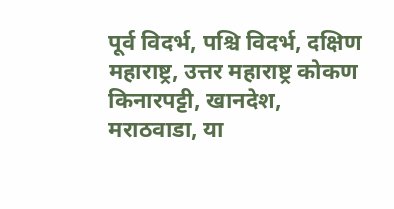पूर्व विदर्भ, पश्चि विदर्भ, दक्षिण महाराष्ट्र, उत्तर महाराष्ट्र कोकण किनारपट्टी, खानदेश, मराठवाडा, या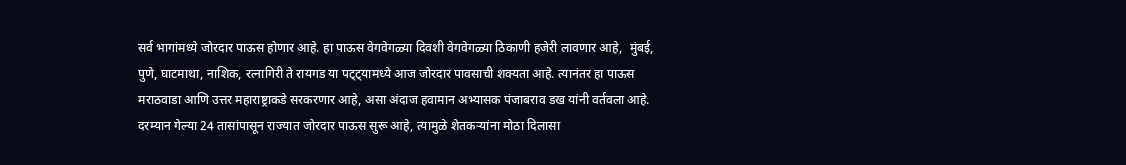सर्व भागांमध्ये जोरदार पाऊस होणार आहे. हा पाऊस वेगवेगळ्या दिवशी वेगवेगळ्या ठिकाणी हजेरी लावणार आहे,  मुंबई, पुणे, घाटमाथा, नाशिक, रत्नागिरी ते रायगड या पट्ट्यामध्ये आज जोरदार पावसाची शक्यता आहे. त्यानंतर हा पाऊस मराठवाडा आणि उत्तर महाराष्ट्राकडे सरकरणार आहे, असा अंदाज हवामान अभ्यासक पंजाबराव डख यांनी वर्तवला आहे. दरम्यान गेल्या 24 तासांपासून राज्यात जोरदार पाऊस सुरू आहे, त्यामुळे शेतकऱ्यांना मोठा दिलासा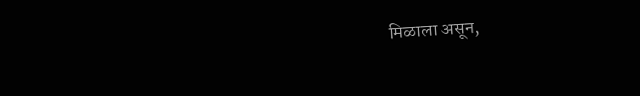मिळाला असून,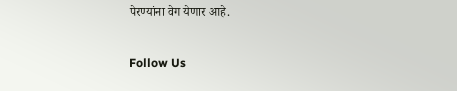पेरण्यांना वेग येणार आहे.

Follow Us